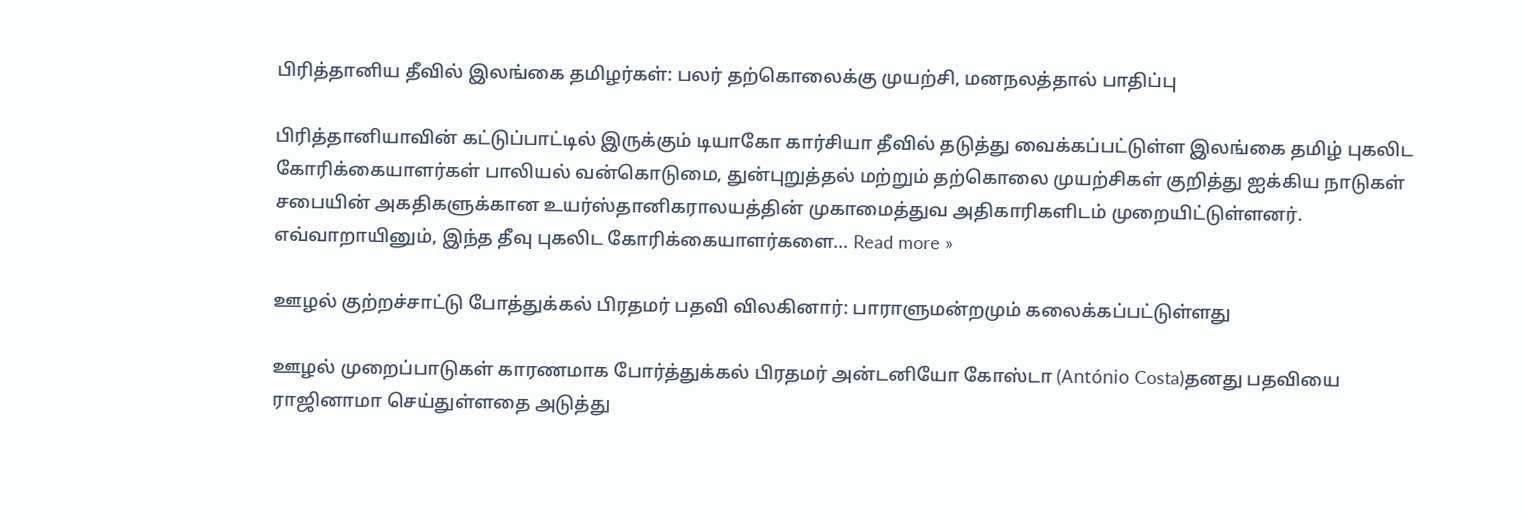பிரித்தானிய தீவில் இலங்கை தமிழர்கள்: பலர் தற்கொலைக்கு முயற்சி, மனநலத்தால் பாதிப்பு

பிரித்தானியாவின் கட்டுப்பாட்டில் இருக்கும் டியாகோ கார்சியா தீவில் தடுத்து வைக்கப்பட்டுள்ள இலங்கை தமிழ் புகலிட கோரிக்கையாளர்கள் பாலியல் வன்கொடுமை, துன்புறுத்தல் மற்றும் தற்கொலை முயற்சிகள் குறித்து ஐக்கிய நாடுகள் சபையின் அகதிகளுக்கான உயர்ஸ்தானிகராலயத்தின் முகாமைத்துவ அதிகாரிகளிடம் முறையிட்டுள்ளனர். எவ்வாறாயினும், இந்த தீவு புகலிட கோரிக்கையாளர்களை... Read more »

ஊழல் குற்றச்சாட்டு போத்துக்கல் பிரதமர் பதவி விலகினார்: பாராளுமன்றமும் கலைக்கப்பட்டுள்ளது

ஊழல் முறைப்பாடுகள் காரணமாக போர்த்துக்கல் பிரதமர் அன்டனியோ கோஸ்டா (António Costa)தனது பதவியை ராஜினாமா செய்துள்ளதை அடுத்து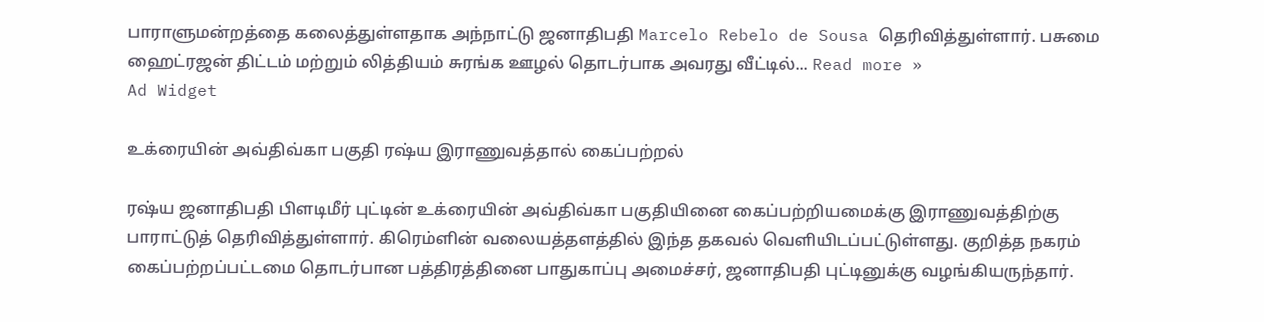பாராளுமன்றத்தை கலைத்துள்ளதாக அந்நாட்டு ஜனாதிபதி Marcelo Rebelo de Sousa தெரிவித்துள்ளார். பசுமை ஹைட்ரஜன் திட்டம் மற்றும் லித்தியம் சுரங்க ஊழல் தொடர்பாக அவரது வீட்டில்... Read more »
Ad Widget

உக்ரையின் அவ்திவ்கா பகுதி ரஷ்ய இராணுவத்தால் கைப்பற்றல்

ரஷ்ய ஜனாதிபதி பிளடிமீர் புட்டின் உக்ரையின் அவ்திவ்கா பகுதியினை கைப்பற்றியமைக்கு இராணுவத்திற்கு பாராட்டுத் தெரிவித்துள்ளார். கிரெம்ளின் வலையத்தளத்தில் இந்த தகவல் வெளியிடப்பட்டுள்ளது. குறித்த நகரம் கைப்பற்றப்பட்டமை தொடர்பான பத்திரத்தினை பாதுகாப்பு அமைச்சர், ஜனாதிபதி புட்டினுக்கு வழங்கியருந்தார்.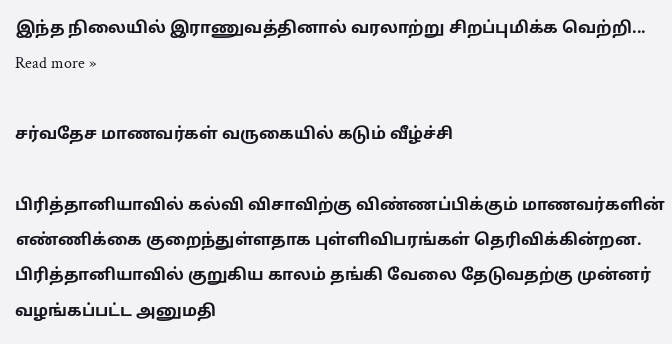இந்த நிலையில் இராணுவத்தினால் வரலாற்று சிறப்புமிக்க வெற்றி... Read more »

சர்வதேச மாணவர்கள் வருகையில் கடும் வீழ்ச்சி

பிரித்தானியாவில் கல்வி விசாவிற்கு விண்ணப்பிக்கும் மாணவர்களின் எண்ணிக்கை குறைந்துள்ளதாக புள்ளிவிபரங்கள் தெரிவிக்கின்றன. பிரித்தானியாவில் குறுகிய காலம் தங்கி வேலை தேடுவதற்கு முன்னர் வழங்கப்பட்ட அனுமதி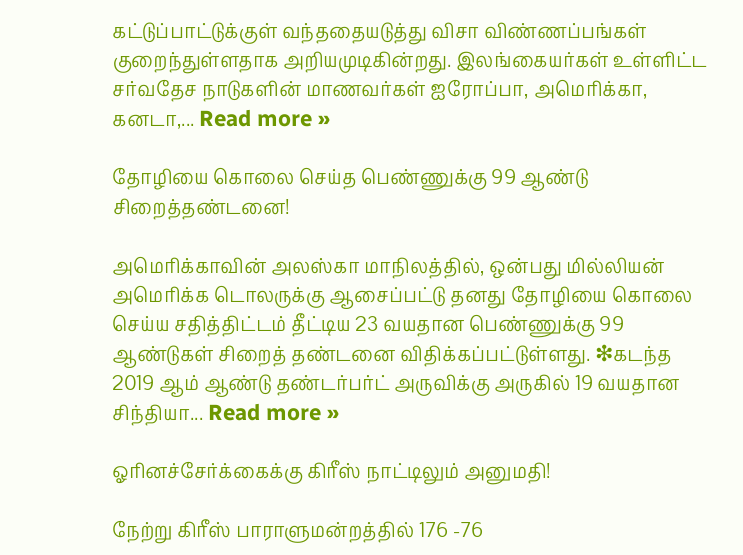கட்டுப்பாட்டுக்குள் வந்ததையடுத்து விசா விண்ணப்பங்கள் குறைந்துள்ளதாக அறியமுடிகின்றது. இலங்கையர்கள் உள்ளிட்ட சர்வதேச நாடுகளின் மாணவர்கள் ஐரோப்பா, அமெரிக்கா, கனடா,... Read more »

தோழியை கொலை செய்த பெண்ணுக்கு 99 ஆண்டு சிறைத்தண்டனை!

அமெரிக்காவின் அலஸ்கா மாநிலத்தில், ஒன்பது மில்லியன் அமெரிக்க டொலருக்கு ஆசைப்பட்டு தனது தோழியை கொலை செய்ய சதித்திட்டம் தீட்டிய 23 வயதான பெண்ணுக்கு 99 ஆண்டுகள் சிறைத் தண்டனை விதிக்கப்பட்டுள்ளது. ❇கடந்த 2019 ஆம் ஆண்டு தண்டர்பர்ட் அருவிக்கு அருகில் 19 வயதான சிந்தியா... Read more »

ஓரினச்சேர்க்கைக்கு கிரீஸ் நாட்டிலும் அனுமதி!

நேற்று கிரீஸ் பாராளுமன்றத்தில் 176 -76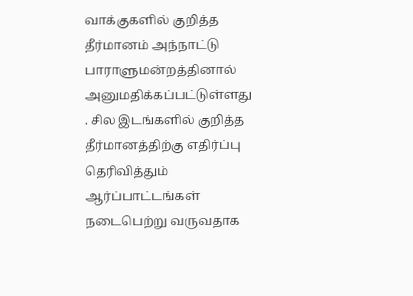வாக்குகளில் குறித்த தீர்மானம் அந்நாட்டு பாராளுமன்றத்தினால் அனுமதிக்கப்பட்டுள்ளது . சில இடங்களில் குறித்த தீர்மானத்திற்கு எதிர்ப்பு தெரிவித்தும் ஆர்ப்பாட்டங்கள் நடைபெற்று வருவதாக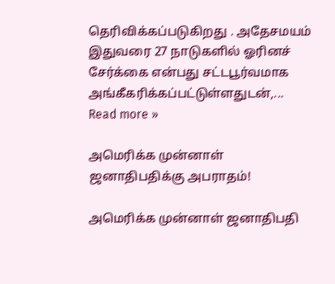தெரிவிக்கப்படுகிறது . அதேசமயம் இதுவரை 27 நாடுகளில் ஓரினச் சேர்க்கை என்பது சட்டபூர்வமாக அங்கீகரிக்கப்பட்டுள்ளதுடன்,... Read more »

அமெரிக்க முன்னாள் ஜனாதிபதிக்கு அபராதம்!

அமெரிக்க முன்னாள் ஜனாதிபதி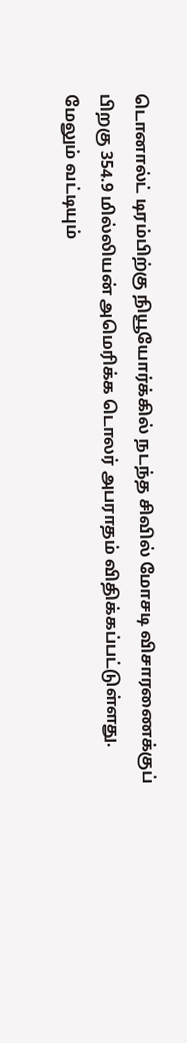டொனால்ட் டிரம்பிற்கு நியூயோர்க்கில் நடந்த சிவில் மோசடி விசாரணைக்குப் பிறகு 354.9 மில்லியன் அமெரிக்க டொலர் அபராதம் விதிக்கப்பட்டுள்ளது. மேலும் வட்டியும்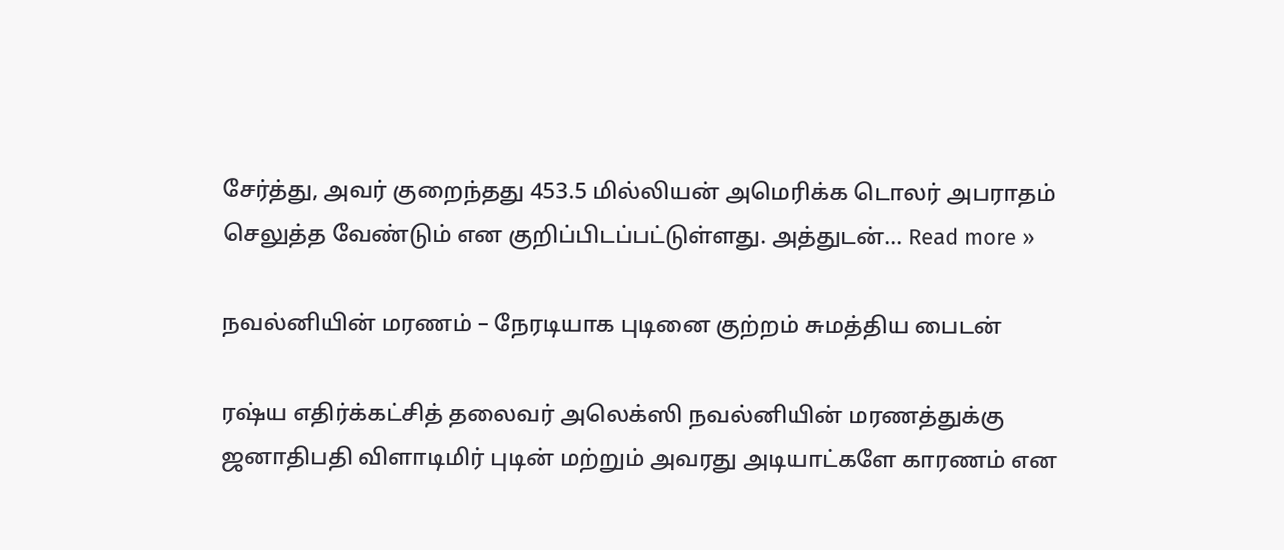சேர்த்து, அவர் குறைந்தது 453.5 மில்லியன் அமெரிக்க டொலர் அபராதம் செலுத்த வேண்டும் என குறிப்பிடப்பட்டுள்ளது. அத்துடன்... Read more »

நவல்னியின் மரணம் – நேரடியாக புடினை குற்றம் சுமத்திய பைடன்

ரஷ்ய எதிர்க்கட்சித் தலைவர் அலெக்ஸி நவல்னியின் மரணத்துக்கு ஜனாதிபதி விளாடிமிர் புடின் மற்றும் அவரது அடியாட்களே காரணம் என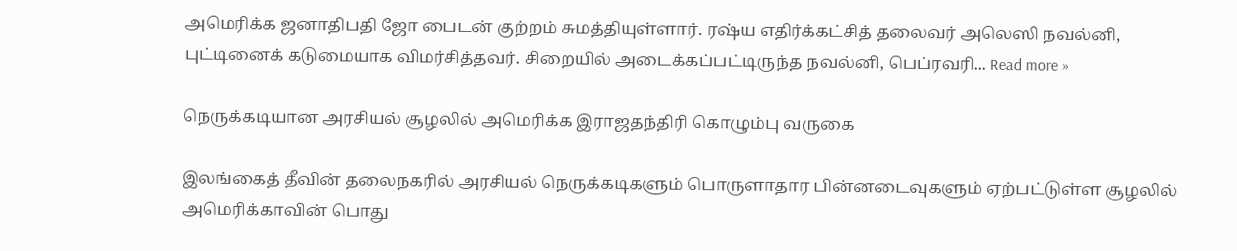அமெரிக்க ஜனாதிபதி ஜோ பைடன் குற்றம் சுமத்தியுள்ளார். ரஷ்ய எதிர்க்கட்சித் தலைவர் அலெஸி நவல்னி, புட்டினைக் கடுமையாக விமர்சித்தவர். சிறையில் அடைக்கப்பட்டிருந்த நவல்னி, பெப்ரவரி... Read more »

நெருக்கடியான அரசியல் சூழலில் அமெரிக்க இராஜதந்திரி கொழும்பு வருகை

இலங்கைத் தீவின் தலைநகரில் அரசியல் நெருக்கடிகளும் பொருளாதார பின்னடைவுகளும் ஏற்பட்டுள்ள சூழலில் அமெரிக்காவின் பொது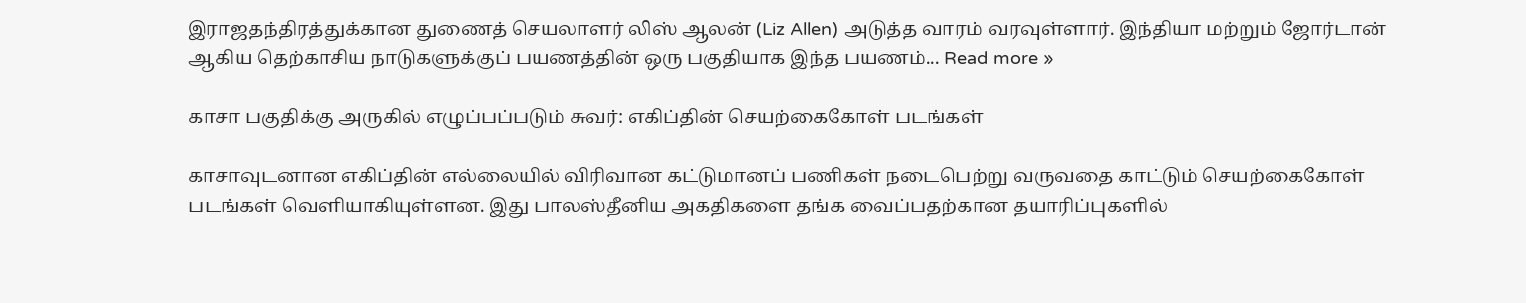இராஜதந்திரத்துக்கான துணைத் செயலாளர் லிஸ் ஆலன் (Liz Allen) அடுத்த வாரம் வரவுள்ளார். இந்தியா மற்றும் ஜோர்டான் ஆகிய தெற்காசிய நாடுகளுக்குப் பயணத்தின் ஒரு பகுதியாக இந்த பயணம்... Read more »

காசா பகுதிக்கு அருகில் எழுப்பப்படும் சுவர்: எகிப்தின் செயற்கைகோள் படங்கள்

காசாவுடனான எகிப்தின் எல்லையில் விரிவான கட்டுமானப் பணிகள் நடைபெற்று வருவதை காட்டும் செயற்கைகோள் படங்கள் வெளியாகியுள்ளன. இது பாலஸ்தீனிய அகதிகளை தங்க வைப்பதற்கான தயாரிப்புகளில்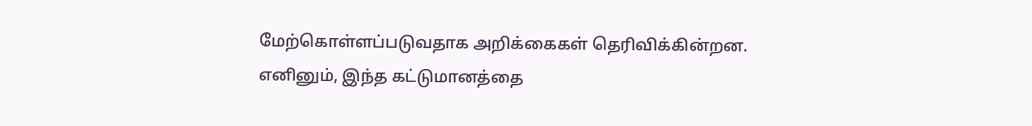மேற்கொள்ளப்படுவதாக அறிக்கைகள் தெரிவிக்கின்றன. எனினும், இந்த கட்டுமானத்தை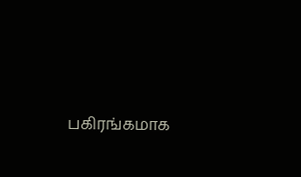பகிரங்கமாக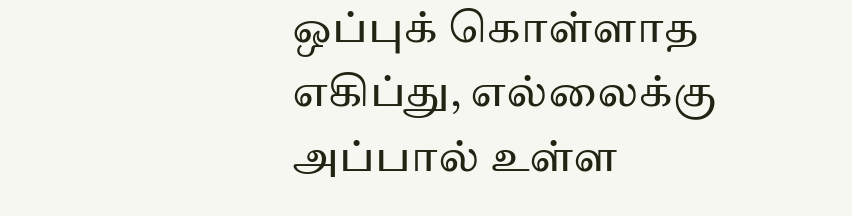ஒப்புக் கொள்ளாத எகிப்து, எல்லைக்கு அப்பால் உள்ள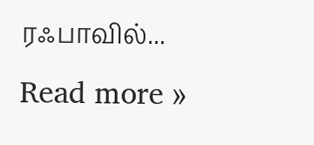ரஃபாவில்... Read more »